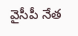వైసీపీ నేత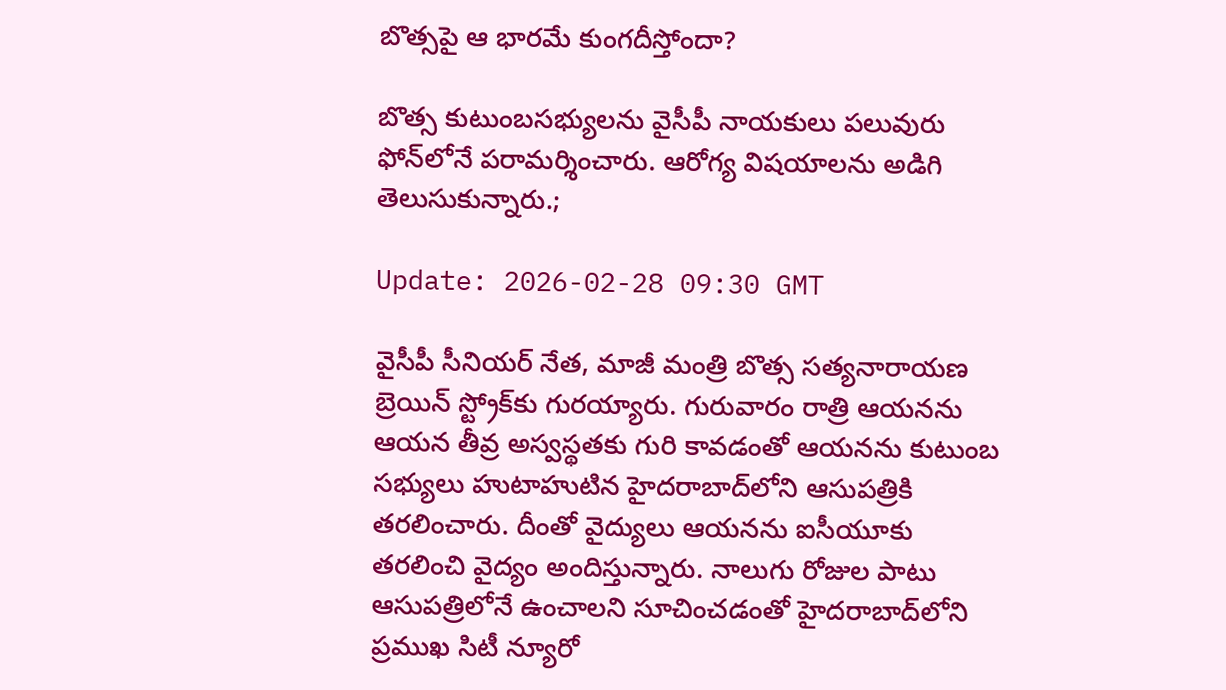బొత్స‌పై ఆ భార‌మే కుంగ‌దీస్తోందా?

బొత్స కుటుంబ‌స‌భ్యుల‌ను వైసీపీ నాయ‌కులు ప‌లువురు ఫోన్‌లోనే ప‌రామ‌ర్శించారు. ఆరోగ్య విష‌యాల‌ను అడిగి తెలుసుకున్నారు.;

Update: 2026-02-28 09:30 GMT

వైసీపీ సీనియ‌ర్ నేత‌, మాజీ మంత్రి బొత్స స‌త్య‌నారాయ‌ణ బ్రెయిన్ స్ట్రోక్‌కు గుర‌య్యారు. గురువారం రాత్రి ఆయ‌న‌ను ఆయ‌న తీవ్ర అస్వ‌స్థ‌త‌కు గురి కావ‌డంతో ఆయ‌న‌ను కుటుంబ స‌భ్యులు హుటాహుటిన హైద‌రాబాద్‌లోని ఆసుప‌త్రికి త‌ర‌లించారు. దీంతో వైద్యులు ఆయ‌న‌ను ఐసీయూకు త‌ర‌లించి వైద్యం అందిస్తున్నారు. నాలుగు రోజుల పాటు ఆసుప‌త్రిలోనే ఉంచాల‌ని సూచించ‌డంతో హైద‌రాబాద్‌లోని ప్ర‌ముఖ సిటీ న్యూరో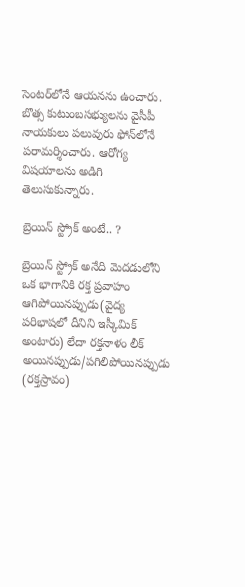సెంట‌ర్‌లోనే ఆయ‌న‌ను ఉంచారు. బొత్స కుటుంబ‌స‌భ్యుల‌ను వైసీపీ నాయ‌కులు ప‌లువురు ఫోన్‌లోనే ప‌రామ‌ర్శించారు. ఆరోగ్య విష‌యాల‌ను అడిగి తెలుసుకున్నారు.

బ్రెయిన్ స్ట్రోక్‌ అంటే.. ?

బ్రెయిన్ స్ట్రోక్ అనేది మెదడులోని ఒక భాగానికి రక్త ప్రవాహం ఆగిపోయిన‌ప్పుడు(వైద్య ప‌రిభాష‌లో దీనిని ఇస్కీమిక్ అంటారు) లేదా రక్తనాళం లీక్ అయినప్పుడు/పగిలిపోయినప్పుడు (రక్తస్రావం)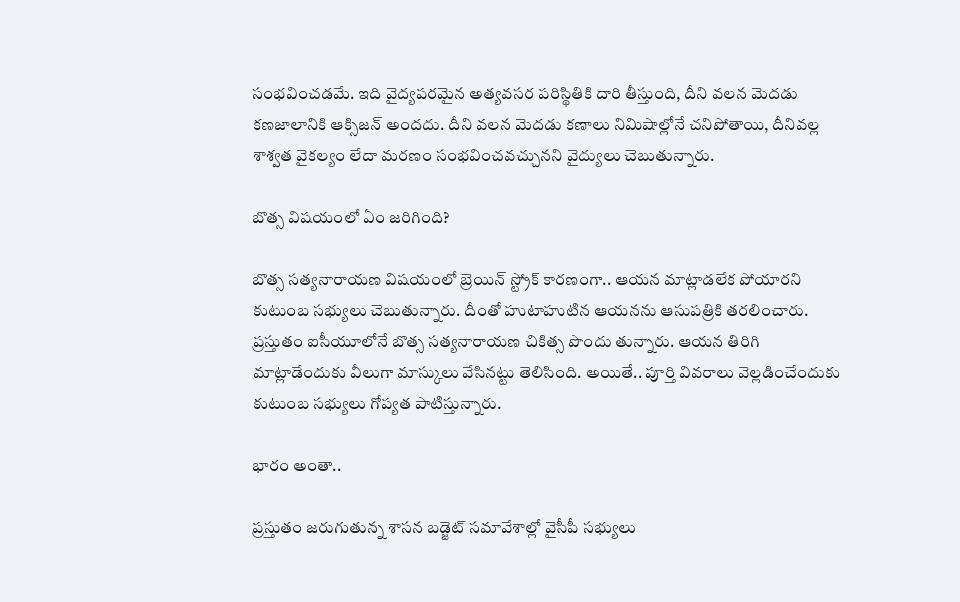సంభవించ‌డ‌మే. ఇది వైద్యపరమైన అత్యవసర పరిస్థితికి దారి తీస్తుంది, దీని వలన మెదడు కణజాలానికి ఆక్సిజన్ అందదు. దీని వలన మెదడు కణాలు నిమిషాల్లోనే చనిపోతాయి, దీనివల్ల శాశ్వత వైకల్యం లేదా మరణం సంభవించవచ్చున‌ని వైద్యులు చెబుతున్నారు.

బొత్స విష‌యంలో ఏం జ‌రిగింది?

బొత్స స‌త్య‌నారాయ‌ణ విష‌యంలో బ్రెయిన్ స్ట్రోక్ కార‌ణంగా.. ఆయ‌న మాట్లాడ‌లేక పోయార‌ని కుటుంబ స‌భ్యులు చెబుతున్నారు. దీంతో హుటాహుటిన ఆయ‌న‌ను ఆసుప‌త్రికి త‌ర‌లించారు. ప్ర‌స్తుతం ఐసీయూలోనే బొత్స స‌త్య‌నారాయ‌ణ చికిత్స పొందు తున్నారు. ఆయ‌న తిరిగి మాట్లాడేందుకు వీలుగా మాస్కులు వేసిన‌ట్టు తెలిసింది. అయితే.. పూర్తి వివ‌రాలు వెల్ల‌డించేందుకు కుటుంబ స‌భ్యులు గోప్య‌త పాటిస్తున్నారు.

భారం అంతా..

ప్ర‌స్తుతం జ‌రుగుతున్న శాస‌న‌ బ‌డ్జెట్ స‌మావేశాల్లో వైసీపీ స‌భ్యులు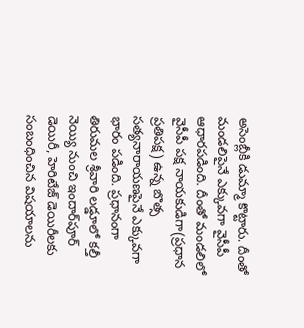అసెంబ్లీకి డుమ్మా కొట్టారు. దీంతో మండ‌లిపైనే ఎక్కువ‌గా వైసీపీ ఆధార‌ప‌డింది. దీంతో మండ‌లిలో వైసీపీ ప‌క్ష నాయ‌కుడిగా(ప్ర‌ధాన ప్ర‌తిప‌క్ష‌) ఉన్న బొత్స స‌త్య‌నారాయ‌ణ‌పైనే ఎక్కువ‌గా భారం ప‌డింది. ప్ర‌ధానంగా తిరుమ‌ల శ్రీవారి ల‌డ్డూలో కల్తీ నెయ్యి నుంచి ఇందార్‌పూర్ డెయిరీ, హెరిటేజ్ డెయిరీల‌కు సంబంధించిన విష‌యాల‌ను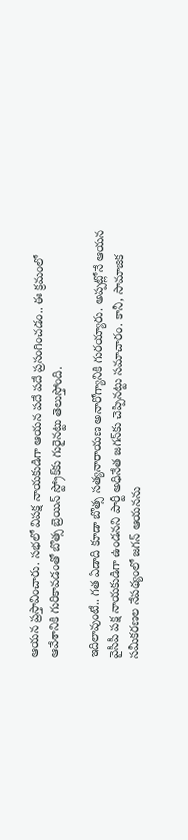ఆయ‌న ప్ర‌స్తావించారు. స‌భ‌లో విప‌క్ష నాయ‌కుడిగా ఆయ‌న ప‌దే ప‌దే ప్ర‌సంగించ‌డం.. ఈ క్ర‌మంలో ఆవేశానికి గురికావ‌డంతో బొత్స బ్రెయిన్ స్ట్రోక్‌కు గురైన‌ట్టు తెలుస్తోంది.

ఇదిలావుంటే.. గ‌త ఏడాది కూడా బొత్స స‌త్య‌నారాయ‌ణ అనారోగ్యానికి గుర‌య్యారు. అప్ప‌ట్లోనే ఆయ‌న వైసీపీ ప‌క్ష నాయ‌కుడిగా ఉండ‌న‌ని పార్టీ అధినేత జ‌గ‌న్‌కు చెప్పిన‌ట్టు స‌మాచారం. కానీ, సామాజిక స‌మీక‌ర‌ణ‌ల నేప‌థ్యంలో జ‌గ‌న్ ఆయ‌న‌ను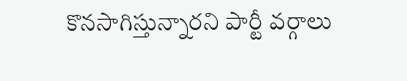కొన‌సాగిస్తున్నార‌ని పార్టీ వ‌ర్గాలు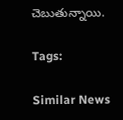చెబుతున్నాయి.

Tags:

Similar News